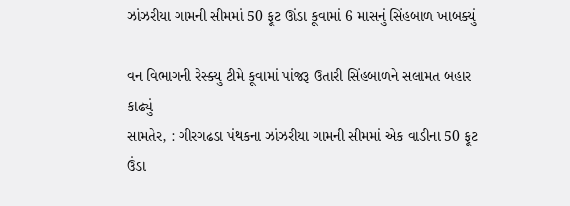ઝાંઝરીયા ગામની સીમમાં 50 ફૂટ ઊંડા કૂવામાં 6 માસનું સિંહબાળ ખાબક્યું

વન વિભાગની રેસ્ક્યુ ટીમે કૂવામાં પાંજરૂ ઉતારી સિંહબાળને સલામત બહાર કાઢ્યું
સામતેર, : ગીરગઢડા પંથકના ઝાંઝરીયા ગામની સીમમાં એક વાડીના 50 ફૂટ ઉંડા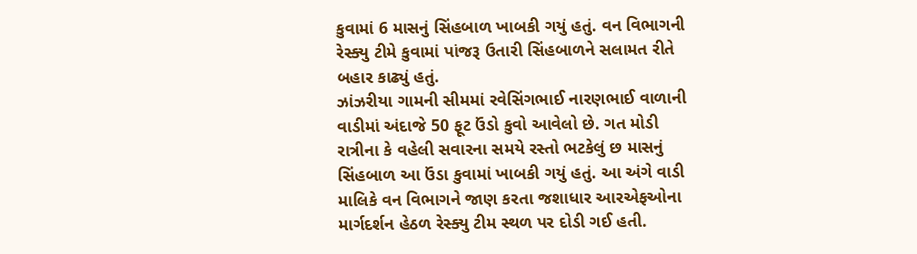કુવામાં 6 માસનું સિંહબાળ ખાબકી ગયું હતું. વન વિભાગની રેસ્ક્યુ ટીમે કુવામાં પાંજરૂ ઉતારી સિંહબાળને સલામત રીતે બહાર કાઢ્યું હતું.
ઝાંઝરીયા ગામની સીમમાં રવેસિંગભાઈ નારણભાઈ વાળાની વાડીમાં અંદાજે 50 ફૂટ ઉંડો કુવો આવેલો છે. ગત મોડી રાત્રીના કે વહેલી સવારના સમયે રસ્તો ભટકેલું છ માસનું સિંહબાળ આ ઉંડા કુવામાં ખાબકી ગયું હતું. આ અંગે વાડી માલિકે વન વિભાગને જાણ કરતા જશાધાર આરએફઓના માર્ગદર્શન હેઠળ રેસ્ક્યુ ટીમ સ્થળ પર દોડી ગઈ હતી.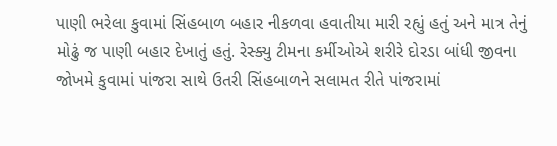પાણી ભરેલા કુવામાં સિંહબાળ બહાર નીકળવા હવાતીયા મારી રહ્યું હતું અને માત્ર તેનું મોઢું જ પાણી બહાર દેખાતું હતું. રેસ્ક્યુ ટીમના કર્મીઓએ શરીરે દોરડા બાંધી જીવના જોખમે કુવામાં પાંજરા સાથે ઉતરી સિંહબાળને સલામત રીતે પાંજરામાં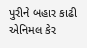પુરીને બહાર કાઢી એનિમલ કેર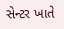સેન્ટર ખાતે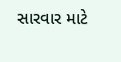સારવાર માટે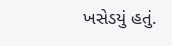ખસેડયું હતું.